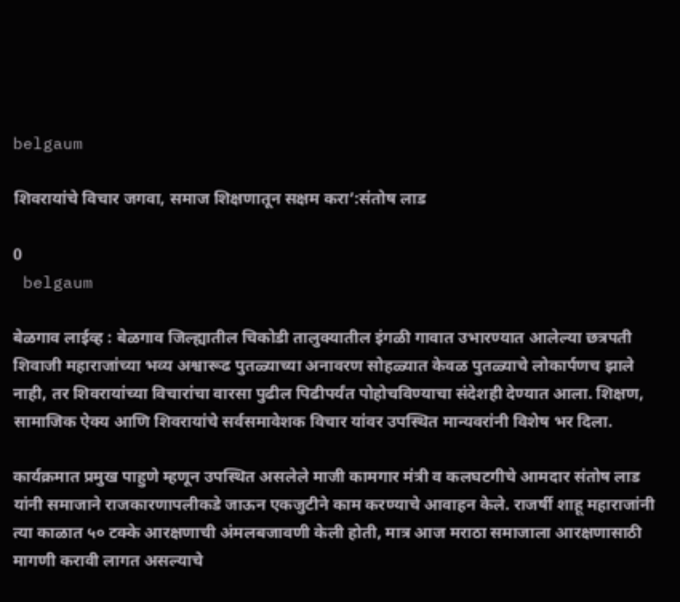belgaum

शिवरायांचे विचार जगवा, समाज शिक्षणातून सक्षम करा’:संतोष लाड

0
 belgaum

बेळगाव लाईव्ह : बेळगाव जिल्ह्यातील चिकोडी तालुक्यातील इंगळी गावात उभारण्यात आलेल्या छत्रपती शिवाजी महाराजांच्या भव्य अश्वारूढ पुतळ्याच्या अनावरण सोहळ्यात केवळ पुतळ्याचे लोकार्पणच झाले नाही, तर शिवरायांच्या विचारांचा वारसा पुढील पिढीपर्यंत पोहोचविण्याचा संदेशही देण्यात आला. शिक्षण, सामाजिक ऐक्य आणि शिवरायांचे सर्वसमावेशक विचार यांवर उपस्थित मान्यवरांनी विशेष भर दिला.

कार्यक्रमात प्रमुख पाहुणे म्हणून उपस्थित असलेले माजी कामगार मंत्री व कलघटगीचे आमदार संतोष लाड यांनी समाजाने राजकारणापलीकडे जाऊन एकजुटीने काम करण्याचे आवाहन केले. राजर्षी शाहू महाराजांनी त्या काळात ५० टक्के आरक्षणाची अंमलबजावणी केली होती, मात्र आज मराठा समाजाला आरक्षणासाठी मागणी करावी लागत असल्याचे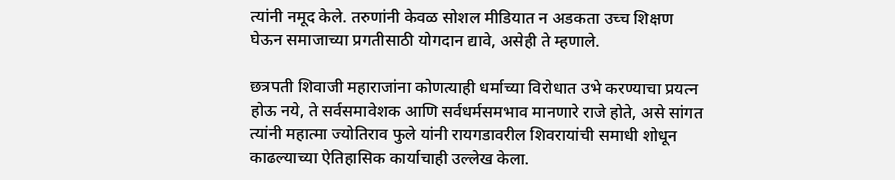त्यांनी नमूद केले. तरुणांनी केवळ सोशल मीडियात न अडकता उच्च शिक्षण घेऊन समाजाच्या प्रगतीसाठी योगदान द्यावे, असेही ते म्हणाले.

छत्रपती शिवाजी महाराजांना कोणत्याही धर्माच्या विरोधात उभे करण्याचा प्रयत्न होऊ नये, ते सर्वसमावेशक आणि सर्वधर्मसमभाव मानणारे राजे होते, असे सांगत त्यांनी महात्मा ज्योतिराव फुले यांनी रायगडावरील शिवरायांची समाधी शोधून काढल्याच्या ऐतिहासिक कार्याचाही उल्लेख केला.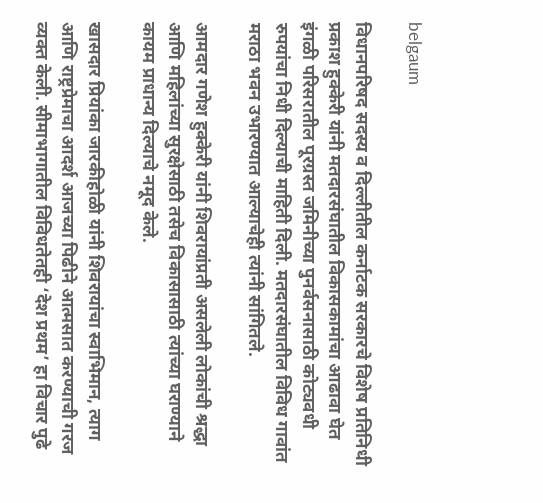belgaum

विधानपरिषद सदस्य व दिल्लीतील कर्नाटक सरकारचे विशेष प्रतिनिधी प्रकाश हुक्केरी यांनी मतदारसंघातील विकासकामांचा आढावा घेत इंगळी परिसरातील पूरग्रस्त जमिनीच्या पुनर्वसनासाठी कोट्यवधी रुपयांचा निधी दिल्याची माहिती दिली. मतदारसंघातील विविध गावांत मराठा भवन उभारण्यात आल्याचेही त्यांनी सांगितले.

आमदार गणेश हुक्केरी यांनी शिवरायांप्रती असलेली लोकांची श्रद्धा आणि महिलांच्या सुरक्षेसाठी तसेच विकासासाठी त्यांच्या घराण्याने कायम प्राधान्य दिल्याचे नमूद केले.

खासदार प्रियांका जारकीहोळी यांनी शिवरायांचा स्वाभिमान, त्याग आणि राष्ट्रप्रेमाचा आदर्श आजच्या पिढीने आत्मसात करण्याची गरज व्यक्त केली. सीमाभागातील विविधतेतही ‘देश प्रथम’ हा विचार पुढे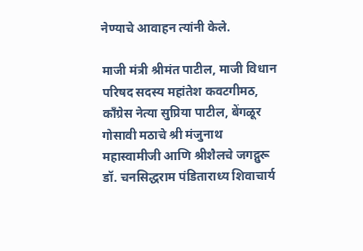नेण्याचे आवाहन त्यांनी केले.

माजी मंत्री श्रीमंत पाटील, माजी विधान परिषद सदस्य महांतेश कवटगीमठ, काँग्रेस नेत्या सुप्रिया पाटील, बेंगळूर गोसावी मठाचे श्री मंजुनाथ महास्वामीजी आणि श्रीशैलचे जगद्गुरू डॉ. चनसिद्धराम पंडिताराध्य शिवाचार्य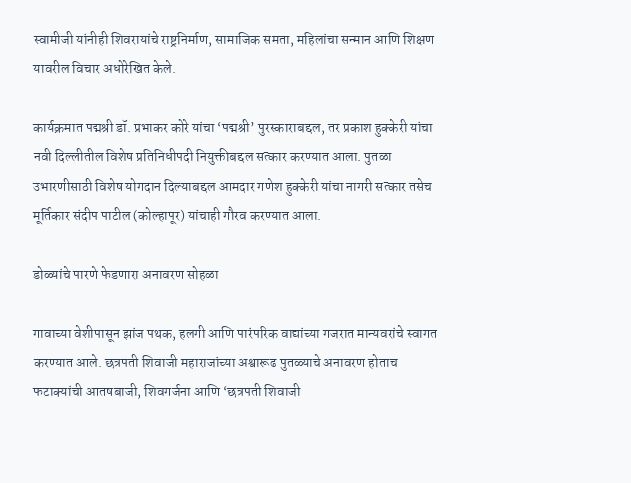स्वामीजी यांनीही शिवरायांचे राष्ट्रनिर्माण, सामाजिक समता, महिलांचा सन्मान आणि शिक्षण यावरील विचार अधोरेखित केले.

कार्यक्रमात पद्मश्री डॉ. प्रभाकर कोरे यांचा ‘पद्मश्री’ पुरस्काराबद्दल, तर प्रकाश हुक्केरी यांचा नवी दिल्लीतील विशेष प्रतिनिधीपदी नियुक्तीबद्दल सत्कार करण्यात आला. पुतळा उभारणीसाठी विशेष योगदान दिल्याबद्दल आमदार गणेश हुक्केरी यांचा नागरी सत्कार तसेच मूर्तिकार संदीप पाटील (कोल्हापूर) यांचाही गौरव करण्यात आला.

डोळ्यांचे पारणे फेडणारा अनावरण सोहळा

गावाच्या वेशीपासून झांज पथक, हलगी आणि पारंपरिक वाद्यांच्या गजरात मान्यवरांचे स्वागत करण्यात आले. छत्रपती शिवाजी महाराजांच्या अश्वारूढ पुतळ्याचे अनावरण होताच फटाक्यांची आतषबाजी, शिवगर्जना आणि ‘छत्रपती शिवाजी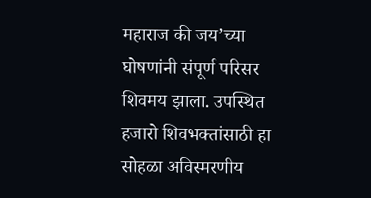महाराज की जय’च्या घोषणांनी संपूर्ण परिसर शिवमय झाला. उपस्थित हजारो शिवभक्तांसाठी हा सोहळा अविस्मरणीय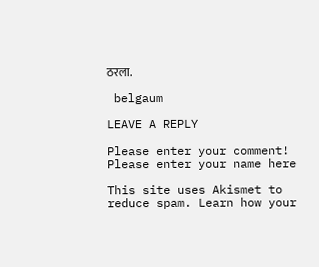ठरला.

 belgaum

LEAVE A REPLY

Please enter your comment!
Please enter your name here

This site uses Akismet to reduce spam. Learn how your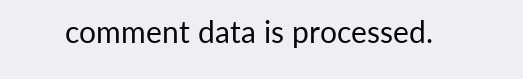comment data is processed.